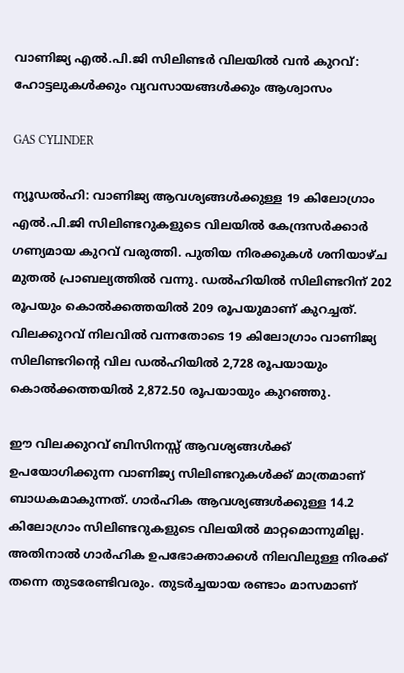വാണിജ്യ എൽ.പി.ജി സിലിണ്ടർ വിലയിൽ വൻ കുറവ്: ഹോട്ടലുകൾക്കും വ്യവസായങ്ങൾക്കും ആശ്വാസം

GAS CYLINDER

ന്യൂഡൽഹി: വാണിജ്യ ആവശ്യങ്ങൾക്കുള്ള 19 കിലോഗ്രാം എൽ.പി.ജി സിലിണ്ടറുകളുടെ വിലയിൽ കേന്ദ്രസർക്കാർ ഗണ്യമായ കുറവ് വരുത്തി. പുതിയ നിരക്കുകൾ ശനിയാഴ്ച മുതൽ പ്രാബല്യത്തിൽ വന്നു. ഡൽഹിയിൽ സിലിണ്ടറിന് 202 രൂപയും കൊൽക്കത്തയിൽ 209 രൂപയുമാണ് കുറച്ചത്. വിലക്കുറവ് നിലവിൽ വന്നതോടെ 19 കിലോഗ്രാം വാണിജ്യ സിലിണ്ടറിന്റെ വില ഡൽഹിയിൽ 2,728 രൂപയായും കൊൽക്കത്തയിൽ 2,872.50 രൂപയായും കുറഞ്ഞു.

ഈ വിലക്കുറവ് ബിസിനസ്സ് ആവശ്യങ്ങൾക്ക് ഉപയോഗിക്കുന്ന വാണിജ്യ സിലിണ്ടറുകൾക്ക് മാത്രമാണ് ബാധകമാകുന്നത്. ഗാർഹിക ആവശ്യങ്ങൾക്കുള്ള 14.2 കിലോഗ്രാം സിലിണ്ടറുകളുടെ വിലയിൽ മാറ്റമൊന്നുമില്ല. അതിനാൽ ഗാർഹിക ഉപഭോക്താക്കൾ നിലവിലുള്ള നിരക്ക് തന്നെ തുടരേണ്ടിവരും. തുടർച്ചയായ രണ്ടാം മാസമാണ്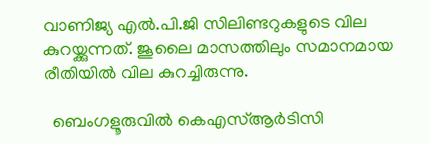വാണിജ്യ എൽ.പി.ജി സിലിണ്ടറുകളുടെ വില കുറയ്ക്കുന്നത്. ജൂലൈ മാസത്തിലും സമാനമായ രീതിയിൽ വില കുറച്ചിരുന്നു.

  ബെംഗളൂരുവിൽ കെഎസ്ആർടിസി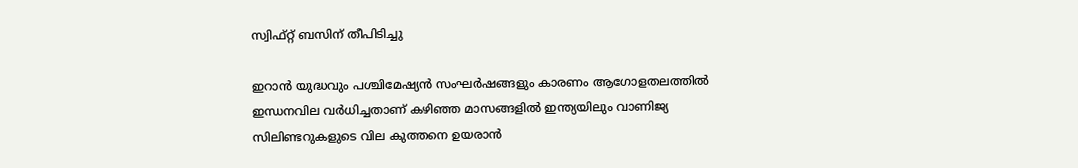സ്വിഫ്റ്റ് ബസിന് തീപിടിച്ചു

ഇറാൻ യുദ്ധവും പശ്ചിമേഷ്യൻ സംഘർഷങ്ങളും കാരണം ആഗോളതലത്തിൽ ഇന്ധനവില വർധിച്ചതാണ് കഴിഞ്ഞ മാസങ്ങളിൽ ഇന്ത്യയിലും വാണിജ്യ സിലിണ്ടറുകളുടെ വില കുത്തനെ ഉയരാൻ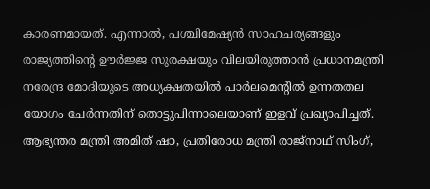കാരണമായത്. എന്നാൽ, പശ്ചിമേഷ്യൻ സാഹചര്യങ്ങളും രാജ്യത്തിന്റെ ഊർജ്ജ സുരക്ഷയും വിലയിരുത്താൻ പ്രധാനമന്ത്രി നരേന്ദ്ര മോദിയുടെ അധ്യക്ഷതയിൽ പാർലമെന്റിൽ ഉന്നതതല യോഗം ചേർന്നതിന് തൊട്ടുപിന്നാലെയാണ് ഇളവ് പ്രഖ്യാപിച്ചത്. ആഭ്യന്തര മന്ത്രി അമിത് ഷാ, പ്രതിരോധ മന്ത്രി രാജ്‌നാഥ് സിംഗ്,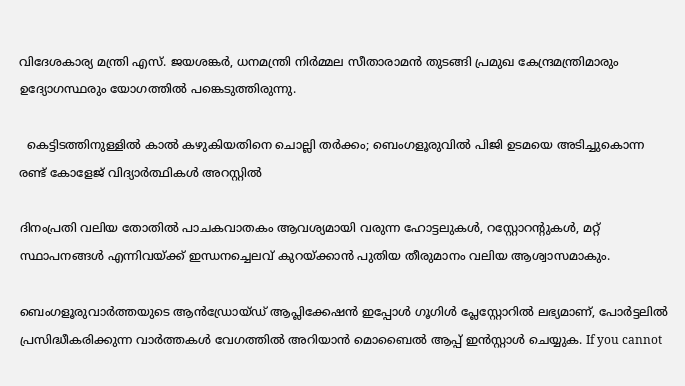വിദേശകാര്യ മന്ത്രി എസ്. ജയശങ്കർ, ധനമന്ത്രി നിർമ്മല സീതാരാമൻ തുടങ്ങി പ്രമുഖ കേന്ദ്രമന്ത്രിമാരും ഉദ്യോഗസ്ഥരും യോഗത്തിൽ പങ്കെടുത്തിരുന്നു.

  കെട്ടിടത്തിനുള്ളിൽ കാൽ കഴുകിയതിനെ ചൊല്ലി തർക്കം; ബെംഗളൂരുവിൽ പിജി ഉടമയെ അടിച്ചുകൊന്ന രണ്ട് കോളേജ് വിദ്യാർത്ഥികൾ അറസ്റ്റിൽ

ദിനംപ്രതി വലിയ തോതിൽ പാചകവാതകം ആവശ്യമായി വരുന്ന ഹോട്ടലുകൾ, റസ്റ്റോറന്റുകൾ, മറ്റ് സ്ഥാപനങ്ങൾ എന്നിവയ്ക്ക് ഇന്ധനച്ചെലവ് കുറയ്ക്കാൻ പുതിയ തീരുമാനം വലിയ ആശ്വാസമാകും.

ബെംഗളൂരുവാർത്തയുടെ ആൻഡ്രോയ്ഡ് ആപ്ലിക്കേഷൻ ഇപ്പോൾ ഗൂഗിൾ പ്ലേസ്റ്റോറിൽ ലഭ്യമാണ്, പോർട്ടലിൽ പ്രസിദ്ധീകരിക്കുന്ന വാർത്തകൾ വേഗത്തിൽ അറിയാൻ മൊബൈൽ ആപ്പ് ഇൻസ്റ്റാൾ ചെയ്യുക. If you cannot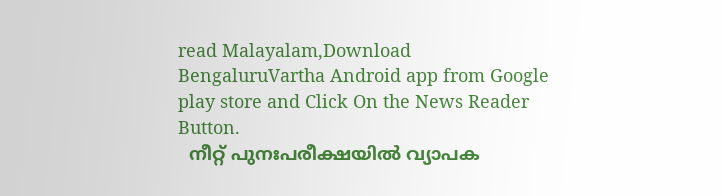read Malayalam,Download BengaluruVartha Android app from Google play store and Click On the News Reader Button.
  നീറ്റ് പുനഃപരീക്ഷയിൽ വ്യാപക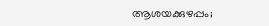ആശയക്കുഴപ്പം;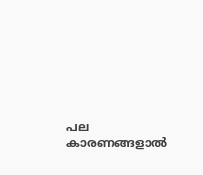പല കാരണങ്ങളാൽ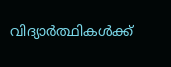വിദ്യാർത്ഥികൾക്ക്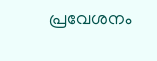പ്രവേശനം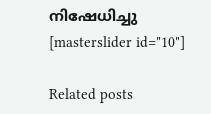നിഷേധിച്ചു
[masterslider id="10"]

Related posts